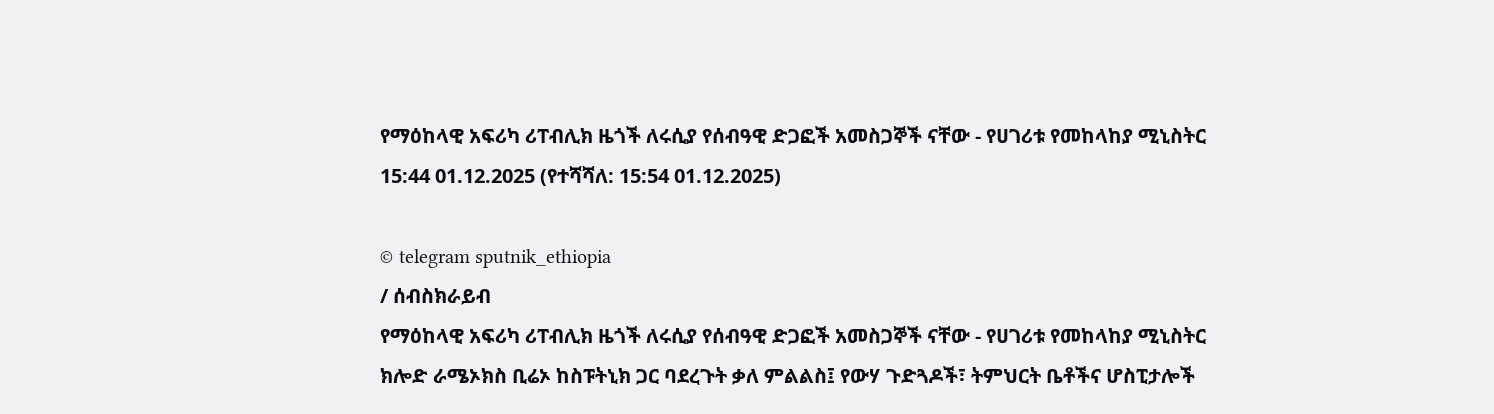የማዕከላዊ አፍሪካ ሪፐብሊክ ዜጎች ለሩሲያ የሰብዓዊ ድጋፎች አመስጋኞች ናቸው - የሀገሪቱ የመከላከያ ሚኒስትር
15:44 01.12.2025 (የተሻሻለ: 15:54 01.12.2025)

© telegram sputnik_ethiopia
/ ሰብስክራይብ
የማዕከላዊ አፍሪካ ሪፐብሊክ ዜጎች ለሩሲያ የሰብዓዊ ድጋፎች አመስጋኞች ናቸው - የሀገሪቱ የመከላከያ ሚኒስትር
ክሎድ ራሜኦክስ ቢሬኦ ከስፑትኒክ ጋር ባደረጉት ቃለ ምልልስ፤ የውሃ ጉድጓዶች፣ ትምህርት ቤቶችና ሆስፒታሎች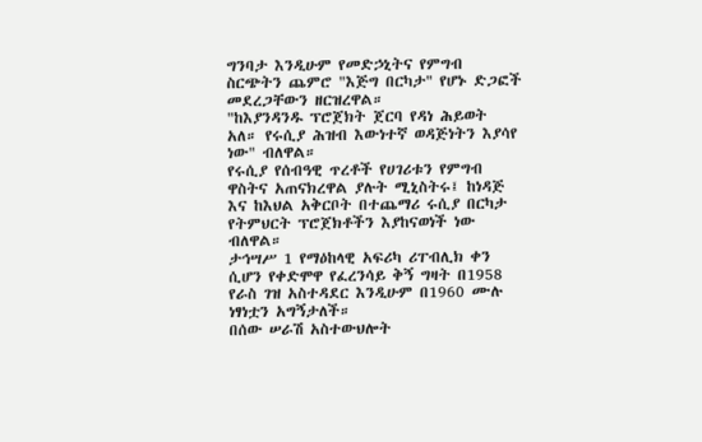ግንባታ እንዲሁም የመድኃኒትና የምግብ ስርጭትን ጨምሮ "እጅግ በርካታ" የሆኑ ድጋፎች መደረጋቸውን ዘርዝረዋል።
"ከእያንዳንዱ ፕሮጀክት ጀርባ የዳነ ሕይወት አለ። የሩሲያ ሕዝብ እውነተኛ ወዳጅነትን እያሳየ ነው" ብለዋል።
የሩሲያ የሰብዓዊ ጥረቶች የሀገሪቱን የምግብ ዋስትና አጠናክረዋል ያሉት ሚኒስትሩ፤ ከነዳጅ እና ከእህል አቅርቦት በተጨማሪ ሩሲያ በርካታ የትምህርት ፕሮጀክቶችን እያከናወነች ነው ብለዋል።
ታኅሣሥ 1 የማዕከላዊ አፍሪካ ሪፐብሊክ ቀን ሲሆን የቀድሞዋ የፈረንሳይ ቅኝ ግዛት በ1958 የራስ ገዝ አስተዳደር እንዲሁም በ1960 ሙሉ ነፃነቷን አግኝታለች።
በሰው ሠራሽ አስተውህሎት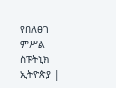የበለፀገ ምሥል
ስፑትኒክ ኢትዮጵያ |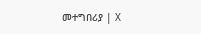መተግበሪያ | X